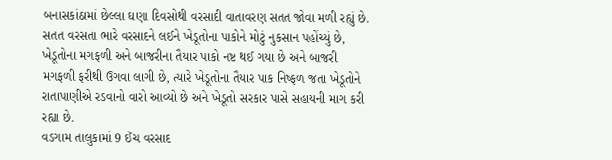બનાસકાંઠામાં છેલ્લા ઘણા દિવસોથી વરસાદી વાતાવરણ સતત જોવા મળી રહ્યું છે. સતત વરસતા ભારે વરસાદને લઈને ખેડૂતોના પાકોને મોટું નુકસાન પહોંચ્યું છે, ખેડૂતોના મગફળી અને બાજરીના તૈયાર પાકો નષ્ટ થઈ ગયા છે અને બાજરી મગફળી ફરીથી ઉગવા લાગી છે, ત્યારે ખેડૂતોના તૈયાર પાક નિષ્ફળ જતા ખેડૂતોને રાતાપાણીએ રડવાનો વારો આવ્યો છે અને ખેડૂતો સરકાર પાસે સહાયની માગ કરી રહ્યા છે.
વડગામ તાલુકામાં 9 ઈંચ વરસાદ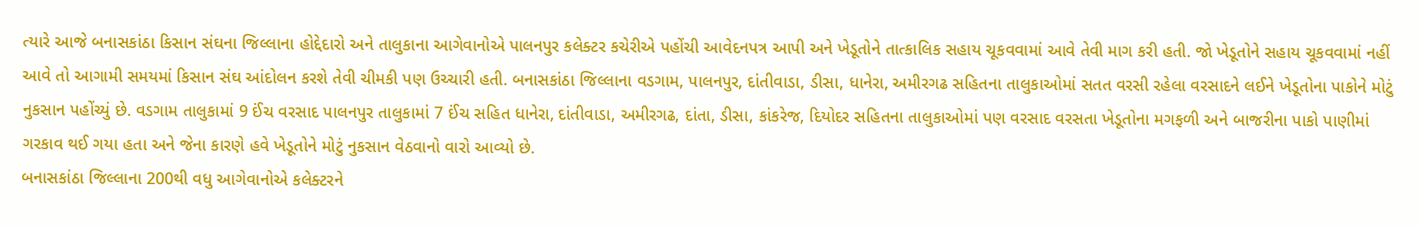ત્યારે આજે બનાસકાંઠા કિસાન સંઘના જિલ્લાના હોદ્દેદારો અને તાલુકાના આગેવાનોએ પાલનપુર કલેક્ટર કચેરીએ પહોંચી આવેદનપત્ર આપી અને ખેડૂતોને તાત્કાલિક સહાય ચૂકવવામાં આવે તેવી માગ કરી હતી. જો ખેડૂતોને સહાય ચૂકવવામાં નહીં આવે તો આગામી સમયમાં કિસાન સંઘ આંદોલન કરશે તેવી ચીમકી પણ ઉચ્ચારી હતી. બનાસકાંઠા જિલ્લાના વડગામ, પાલનપુર, દાંતીવાડા, ડીસા, ધાનેરા, અમીરગઢ સહિતના તાલુકાઓમાં સતત વરસી રહેલા વરસાદને લઈને ખેડૂતોના પાકોને મોટું નુકસાન પહોંચ્યું છે. વડગામ તાલુકામાં 9 ઈંચ વરસાદ પાલનપુર તાલુકામાં 7 ઈંચ સહિત ધાનેરા, દાંતીવાડા, અમીરગઢ, દાંતા, ડીસા, કાંકરેજ, દિયોદર સહિતના તાલુકાઓમાં પણ વરસાદ વરસતા ખેડૂતોના મગફળી અને બાજરીના પાકો પાણીમાં ગરકાવ થઈ ગયા હતા અને જેના કારણે હવે ખેડૂતોને મોટું નુકસાન વેઠવાનો વારો આવ્યો છે.
બનાસકાંઠા જિલ્લાના 200થી વધુ આગેવાનોએ કલેક્ટરને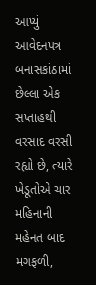આપ્યું આવેદનપત્ર
બનાસકાંઠામાં છેલ્લા એક સપ્તાહથી વરસાદ વરસી રહ્યો છે, ત્યારે ખેડૂતોએ ચાર મહિનાની મહેનત બાદ મગફળી,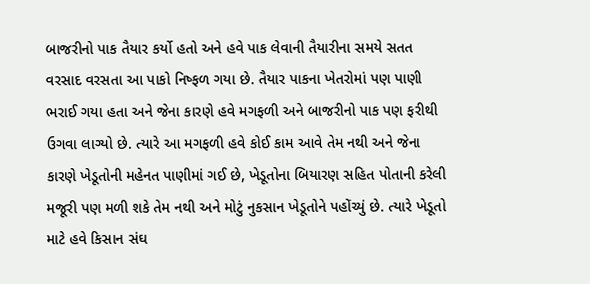બાજરીનો પાક તૈયાર કર્યો હતો અને હવે પાક લેવાની તૈયારીના સમયે સતત વરસાદ વરસતા આ પાકો નિષ્ફળ ગયા છે. તૈયાર પાકના ખેતરોમાં પણ પાણી ભરાઈ ગયા હતા અને જેના કારણે હવે મગફળી અને બાજરીનો પાક પણ ફરીથી ઉગવા લાગ્યો છે. ત્યારે આ મગફળી હવે કોઈ કામ આવે તેમ નથી અને જેના કારણે ખેડૂતોની મહેનત પાણીમાં ગઈ છે, ખેડૂતોના બિયારણ સહિત પોતાની કરેલી મજૂરી પણ મળી શકે તેમ નથી અને મોટું નુકસાન ખેડૂતોને પહોંચ્યું છે. ત્યારે ખેડૂતો માટે હવે કિસાન સંઘ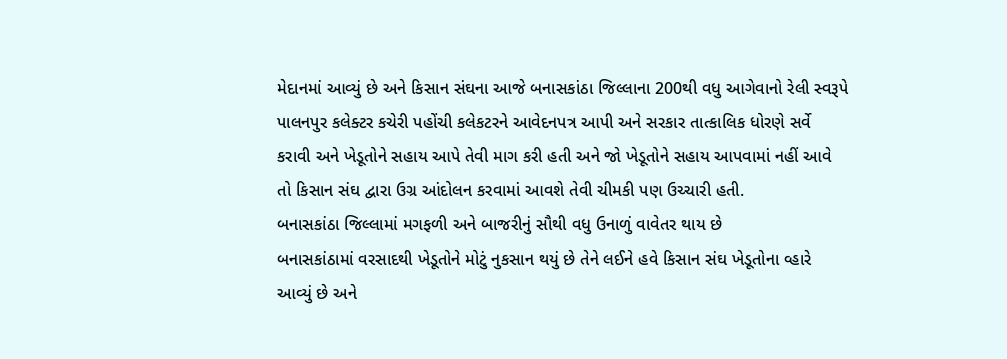મેદાનમાં આવ્યું છે અને કિસાન સંઘના આજે બનાસકાંઠા જિલ્લાના 200થી વધુ આગેવાનો રેલી સ્વરૂપે પાલનપુર કલેક્ટર કચેરી પહોંચી કલેકટરને આવેદનપત્ર આપી અને સરકાર તાત્કાલિક ધોરણે સર્વે કરાવી અને ખેડૂતોને સહાય આપે તેવી માગ કરી હતી અને જો ખેડૂતોને સહાય આપવામાં નહીં આવે તો કિસાન સંઘ દ્વારા ઉગ્ર આંદોલન કરવામાં આવશે તેવી ચીમકી પણ ઉચ્ચારી હતી.
બનાસકાંઠા જિલ્લામાં મગફળી અને બાજરીનું સૌથી વધુ ઉનાળું વાવેતર થાય છે
બનાસકાંઠામાં વરસાદથી ખેડૂતોને મોટું નુકસાન થયું છે તેને લઈને હવે કિસાન સંઘ ખેડૂતોના વ્હારે આવ્યું છે અને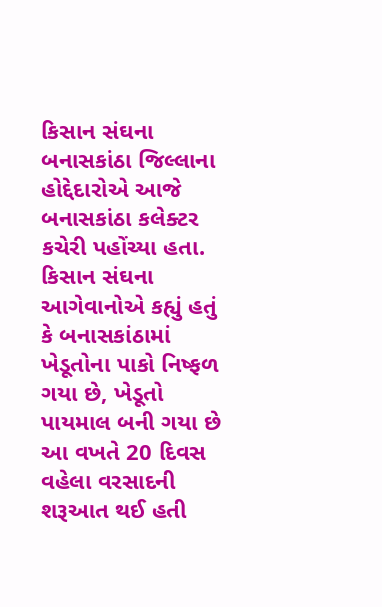કિસાન સંઘના બનાસકાંઠા જિલ્લાના હોદ્દેદારોએ આજે બનાસકાંઠા કલેક્ટર કચેરી પહોંચ્યા હતા. કિસાન સંઘના આગેવાનોએ કહ્યું હતું કે બનાસકાંઠામાં ખેડૂતોના પાકો નિષ્ફળ ગયા છે, ખેડૂતો પાયમાલ બની ગયા છે આ વખતે 20 દિવસ વહેલા વરસાદની શરૂઆત થઈ હતી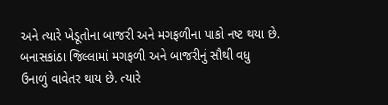અને ત્યારે ખેડૂતોના બાજરી અને મગફળીના પાકો નષ્ટ થયા છે. બનાસકાંઠા જિલ્લામાં મગફળી અને બાજરીનું સૌથી વધુ ઉનાળું વાવેતર થાય છે. ત્યારે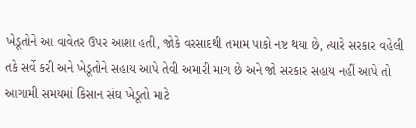ખેડૂતોને આ વાવેતર ઉપર આશા હતી, જોકે વરસાદથી તમામ પાકો નષ્ટ થયા છે, ત્યારે સરકાર વહેલી તકે સર્વે કરી અને ખેડૂતોને સહાય આપે તેવી અમારી માગ છે અને જો સરકાર સહાય નહીં આપે તો આગામી સમયમાં કિસાન સંઘ ખેડૂતો માટે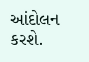આંદોલન કરશે.